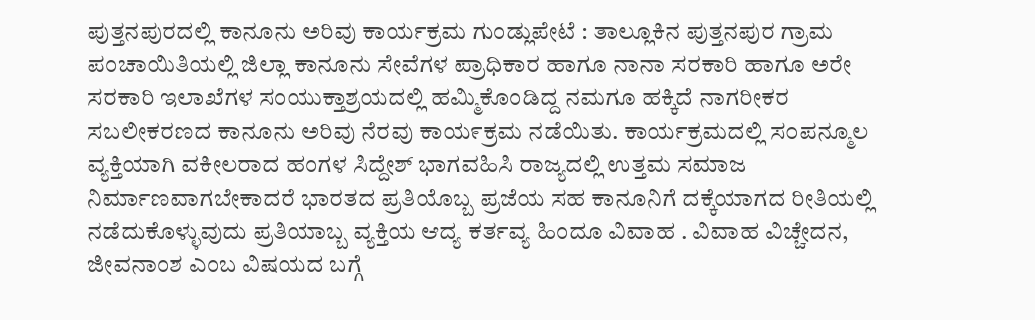ಪುತ್ತನಪುರದಲ್ಲಿ ಕಾನೂನು ಅರಿವು ಕಾರ್ಯಕ್ರಮ ಗುಂಡ್ಲುಪೇಟೆ : ತಾಲ್ಲೂಕಿನ ಪುತ್ತನಪುರ ಗ್ರಾಮ ಪಂಚಾಯಿತಿಯಲ್ಲಿ ಜಿಲ್ಲಾ ಕಾನೂನು ಸೇವೆಗಳ ಪ್ರಾಧಿಕಾರ ಹಾಗೂ ನಾನಾ ಸರಕಾರಿ ಹಾಗೂ ಅರೇ ಸರಕಾರಿ ಇಲಾಖೆಗಳ ಸಂಯುಕ್ತಾಶ್ರಯದಲ್ಲಿ ಹಮ್ಮಿಕೊಂಡಿದ್ದ ನಮಗೂ ಹಕ್ಕಿದೆ ನಾಗರೀಕರ ಸಬಲೀಕರಣದ ಕಾನೂನು ಅರಿವು ನೆರವು ಕಾಯ೯ಕ್ರಮ ನಡೆಯಿತು. ಕಾರ್ಯಕ್ರಮದಲ್ಲಿ ಸ೦ಪನ್ಮೂಲ ವ್ಯಕ್ತಿಯಾಗಿ ವಕೀಲರಾದ ಹಂಗಳ ಸಿದ್ದೇಶ್ ಭಾಗವಹಿಸಿ ರಾಜ್ಯದಲ್ಲಿ ಉತ್ತಮ ಸಮಾಜ ನಿರ್ಮಾಣವಾಗಬೇಕಾದರೆ ಭಾರತದ ಪ್ರತಿಯೊಬ್ಬ ಪ್ರಜೆಯ ಸಹ ಕಾನೂನಿಗೆ ದಕ್ಕೆಯಾಗದ ರೀತಿಯಲ್ಲಿ ನಡೆದುಕೊಳ್ಳುವುದು ಪ್ರತಿಯಾಬ್ಬ ವ್ಯಕ್ತಿಯ ಆದ್ಯ ಕರ್ತವ್ಯ ಹಿಂದೂ ವಿವಾಹ . ವಿವಾಹ ವಿಚ್ಚೇದನ, ಜೀವನಾಂಶ ಎಂಬ ವಿಷಯದ ಬಗ್ಗೆ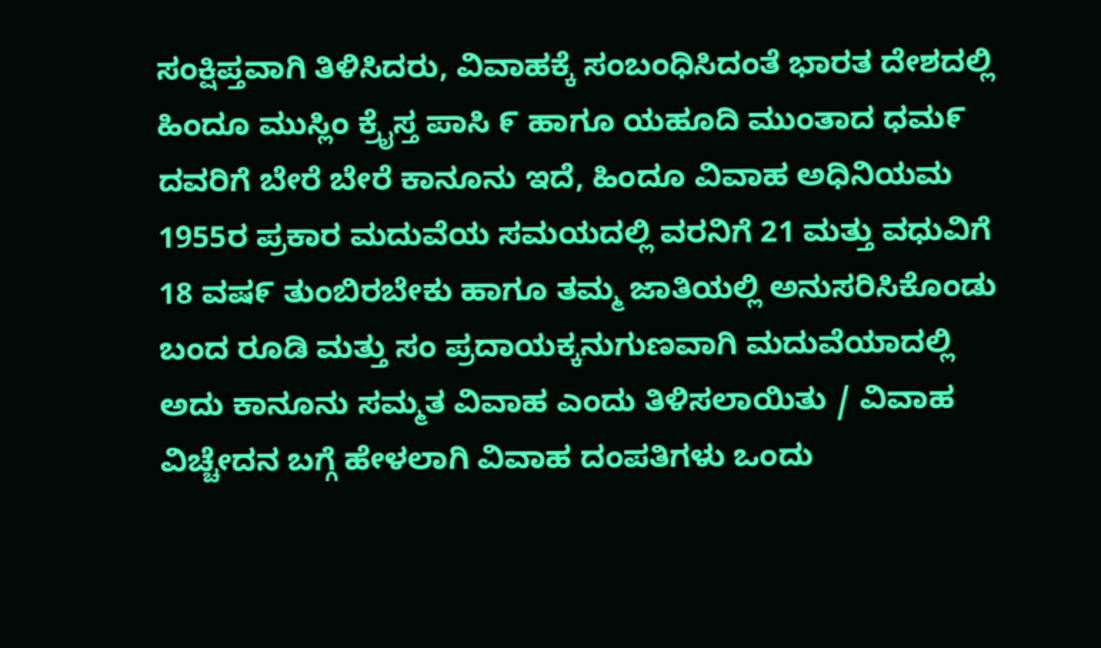ಸಂಕ್ಷಿಪ್ತವಾಗಿ ತಿಳಿಸಿದರು, ವಿವಾಹಕ್ಕೆ ಸಂಬಂಧಿಸಿದಂತೆ ಭಾರತ ದೇಶದಲ್ಲಿ ಹಿಂದೂ ಮುಸ್ಲಿಂ ಕ್ರೈಸ್ತ ಪಾಸಿ ೯ ಹಾಗೂ ಯಹೂದಿ ಮುಂತಾದ ಧಮ೯ ದವರಿಗೆ ಬೇರೆ ಬೇರೆ ಕಾನೂನು ಇದೆ, ಹಿಂದೂ ವಿವಾಹ ಅಧಿನಿಯಮ 1955ರ ಪ್ರಕಾರ ಮದುವೆಯ ಸಮಯದಲ್ಲಿ ವರನಿಗೆ 21 ಮತ್ತು ವಧುವಿಗೆ 18 ವಷ೯ ತುಂಬಿರಬೇಕು ಹಾಗೂ ತಮ್ಮ ಜಾತಿಯಲ್ಲಿ ಅನುಸರಿಸಿಕೊಂಡು ಬಂದ ರೂಡಿ ಮತ್ತು ಸಂ ಪ್ರದಾಯಕ್ಕನುಗುಣವಾಗಿ ಮದುವೆಯಾದಲ್ಲಿ ಅದು ಕಾನೂನು ಸಮ್ಮತ ವಿವಾಹ ಎಂದು ತಿಳಿಸಲಾಯಿತು / ವಿವಾಹ ವಿಚ್ಚೇದನ ಬಗ್ಗೆ ಹೇಳಲಾಗಿ ವಿವಾಹ ದಂಪತಿಗಳು ಒಂದು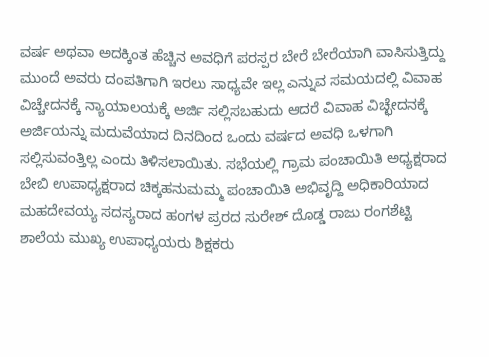ವರ್ಷ ಅಥವಾ ಅದಕ್ಕಿಂತ ಹೆಚ್ಚಿನ ಅವಧಿಗೆ ಪರಸ್ಪರ ಬೇರೆ ಬೇರೆಯಾಗಿ ವಾಸಿಸುತ್ತಿದ್ದು ಮುಂದೆ ಅವರು ದಂಪತಿಗಾಗಿ ಇರಲು ಸಾಧ್ಯವೇ ಇಲ್ಲ ಎನ್ನುವ ಸಮಯದಲ್ಲಿ ವಿವಾಹ ವಿಚ್ಚೇದನಕ್ಕೆ ನ್ಯಾಯಾಲಯಕ್ಕೆ ಅರ್ಜಿ ಸಲ್ಲಿಸಬಹುದು ಆದರೆ ವಿವಾಹ ವಿಚ್ಛೇದನಕ್ಕೆ ಅರ್ಜಿಯನ್ನು ಮದುವೆಯಾದ ದಿನದಿಂದ ಒಂದು ವರ್ಷದ ಅವಧಿ ಒಳಗಾಗಿ ಸಲ್ಲಿಸುವಂತ್ತಿಲ್ಲ ಎಂದು ತಿಳಿಸಲಾಯಿತು. ಸಭೆಯಲ್ಲಿ ಗ್ರಾಮ ಪಂಚಾಯಿತಿ ಅಧ್ಯಕ್ಷರಾದ ಬೇಬಿ ಉಪಾಧ್ಯಕ್ಷರಾದ ಚಿಕ್ಕಹನುಮಮ್ಮ ಪಂಚಾಯಿತಿ ಅಭಿವೃದ್ದಿ ಅಧಿಕಾರಿಯಾದ ಮಹದೇವಯ್ಯ ಸದಸ್ಯರಾದ ಹoಗಳ ಪ್ರರದ ಸುರೇಶ್ ದೊಡ್ಡ ರಾಜು ರಂಗಶೆಟ್ಟಿ ಶಾಲೆಯ ಮುಖ್ಯ ಉಪಾಧ್ಯಯರು ಶಿಕ್ಷಕರು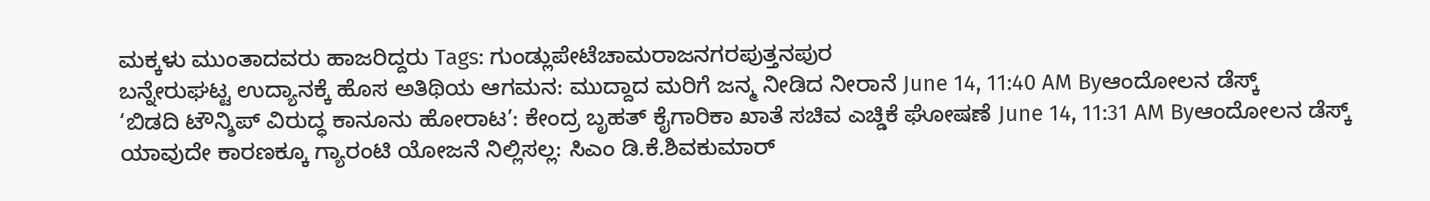ಮಕ್ಕಳು ಮುಂತಾದವರು ಹಾಜರಿದ್ದರು Tags: ಗುಂಡ್ಲುಪೇಟೆಚಾಮರಾಜನಗರಪುತ್ತನಪುರ
ಬನ್ನೇರುಘಟ್ಟ ಉದ್ಯಾನಕ್ಕೆ ಹೊಸ ಅತಿಥಿಯ ಆಗಮನ: ಮುದ್ದಾದ ಮರಿಗೆ ಜನ್ಮ ನೀಡಿದ ನೀರಾನೆ June 14, 11:40 AM Byಆಂದೋಲನ ಡೆಸ್ಕ್
‘ಬಿಡದಿ ಟೌನ್ಶಿಪ್ ವಿರುದ್ಧ ಕಾನೂನು ಹೋರಾಟ’: ಕೇಂದ್ರ ಬೃಹತ್ ಕೈಗಾರಿಕಾ ಖಾತೆ ಸಚಿವ ಎಚ್ಡಿಕೆ ಘೋಷಣೆ June 14, 11:31 AM Byಆಂದೋಲನ ಡೆಸ್ಕ್
ಯಾವುದೇ ಕಾರಣಕ್ಕೂ ಗ್ಯಾರಂಟಿ ಯೋಜನೆ ನಿಲ್ಲಿಸಲ್ಲ: ಸಿಎಂ ಡಿ.ಕೆ.ಶಿವಕುಮಾರ್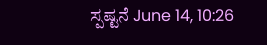ಸ್ಪಷ್ಟನೆ June 14, 10:26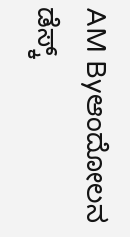AM Byಆಂದೋಲನ ಡೆಸ್ಕ್